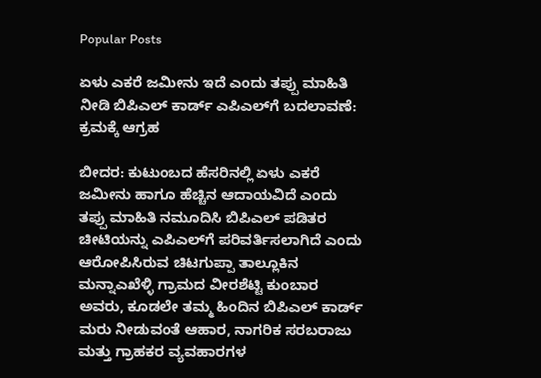Popular Posts

ಏಳು ಎಕರೆ ಜಮೀನು ಇದೆ ಎಂದು ತಪ್ಪು ಮಾಹಿತಿ ನೀಡಿ ಬಿಪಿಎಲ್ ಕಾರ್ಡ್ ಎಪಿಎಲ್‌ಗೆ ಬದಲಾವಣೆ: ಕ್ರಮಕ್ಕೆ ಆಗ್ರಹ

ಬೀದರ: ಕುಟುಂಬದ ಹೆಸರಿನಲ್ಲಿ ಏಳು ಎಕರೆ ಜಮೀನು ಹಾಗೂ ಹೆಚ್ಚಿನ ಆದಾಯವಿದೆ ಎಂದು ತಪ್ಪು ಮಾಹಿತಿ ನಮೂದಿಸಿ ಬಿಪಿಎಲ್ ಪಡಿತರ ಚೀಟಿಯನ್ನು ಎಪಿಎಲ್‌ಗೆ ಪರಿವರ್ತಿಸಲಾಗಿದೆ ಎಂದು ಆರೋಪಿಸಿರುವ ಚಿಟಗುಪ್ಪಾ ತಾಲ್ಲೂಕಿನ ಮನ್ನಾಎಖೆಳ್ಳಿ ಗ್ರಾಮದ ವೀರಶೆಟ್ಟಿ ಕುಂಬಾರ ಅವರು, ಕೂಡಲೇ ತಮ್ಮ ಹಿಂದಿನ ಬಿಪಿಎಲ್ ಕಾರ್ಡ್ ಮರು ನೀಡುವಂತೆ ಆಹಾರ, ನಾಗರಿಕ ಸರಬರಾಜು ಮತ್ತು ಗ್ರಾಹಕರ ವ್ಯವಹಾರಗಳ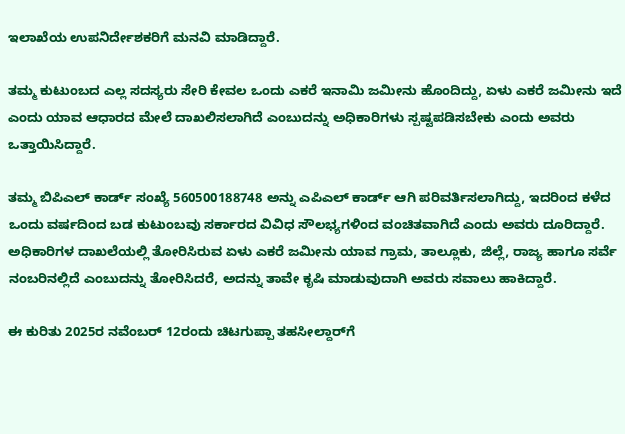ಇಲಾಖೆಯ ಉಪನಿರ್ದೇಶಕರಿಗೆ ಮನವಿ ಮಾಡಿದ್ದಾರೆ.

ತಮ್ಮ ಕುಟುಂಬದ ಎಲ್ಲ ಸದಸ್ಯರು ಸೇರಿ ಕೇವಲ ಒಂದು ಎಕರೆ ಇನಾಮಿ ಜಮೀನು ಹೊಂದಿದ್ದು, ಏಳು ಎಕರೆ ಜಮೀನು ಇದೆ ಎಂದು ಯಾವ ಆಧಾರದ ಮೇಲೆ ದಾಖಲಿಸಲಾಗಿದೆ ಎಂಬುದನ್ನು ಅಧಿಕಾರಿಗಳು ಸ್ಪಷ್ಟಪಡಿಸಬೇಕು ಎಂದು ಅವರು ಒತ್ತಾಯಿಸಿದ್ದಾರೆ.

ತಮ್ಮ ಬಿಪಿಎಲ್ ಕಾರ್ಡ್ ಸಂಖ್ಯೆ 560500188748 ಅನ್ನು ಎಪಿಎಲ್ ಕಾರ್ಡ್ ಆಗಿ ಪರಿವರ್ತಿಸಲಾಗಿದ್ದು, ಇದರಿಂದ ಕಳೆದ ಒಂದು ವರ್ಷದಿಂದ ಬಡ ಕುಟುಂಬವು ಸರ್ಕಾರದ ವಿವಿಧ ಸೌಲಭ್ಯಗಳಿಂದ ವಂಚಿತವಾಗಿದೆ ಎಂದು ಅವರು ದೂರಿದ್ದಾರೆ. ಅಧಿಕಾರಿಗಳ ದಾಖಲೆಯಲ್ಲಿ ತೋರಿಸಿರುವ ಏಳು ಎಕರೆ ಜಮೀನು ಯಾವ ಗ್ರಾಮ, ತಾಲ್ಲೂಕು, ಜಿಲ್ಲೆ, ರಾಜ್ಯ ಹಾಗೂ ಸರ್ವೆ ನಂಬರಿನಲ್ಲಿದೆ ಎಂಬುದನ್ನು ತೋರಿಸಿದರೆ, ಅದನ್ನು ತಾವೇ ಕೃಷಿ ಮಾಡುವುದಾಗಿ ಅವರು ಸವಾಲು ಹಾಕಿದ್ದಾರೆ.

ಈ ಕುರಿತು 2025ರ ನವೆಂಬರ್ 12ರಂದು ಚಿಟಗುಪ್ಪಾ ತಹಸೀಲ್ದಾರ್‌ಗೆ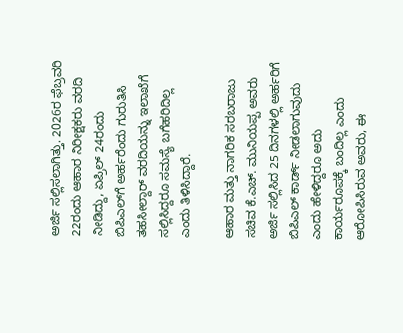ಅರ್ಜಿ ಸಲ್ಲಿಸಲಾಗಿತ್ತು. 2026ರ ಫೆಬ್ರವರಿ 22ರಂದು ಆಹಾರ ನಿರೀಕ್ಷಕರು ವರದಿ ನೀಡಿದ್ದು, ಏಪ್ರಿಲ್ 24ರಂದು ಬಿಪಿಎಲ್‌ಗೆ ಅರ್ಹರೆಂದು ಗುರುತಿಸಿ ತಹಸೀಲ್ದಾರ್ ವರದಿಯನ್ನು ಇಲಾಖೆಗೆ ಸಲ್ಲಿಸಿದ್ದರೂ ಸಮಸ್ಯೆ ಬಗೆಹರಿದಿಲ್ಲ ಎಂದು ತಿಳಿಸಿದ್ದಾರೆ.

ಆಹಾರ ಮತ್ತು ನಾಗರಿಕ ಸರಬರಾಜು ಸಚಿವ ಕೆ.ಎಚ್. ಮುನಿಯಪ್ಪ ಅವರು ಅರ್ಜಿ ಸಲ್ಲಿಸಿದ 25 ದಿನಗಳಲ್ಲಿ ಅರ್ಹರಿಗೆ ಬಿಪಿಎಲ್ ಕಾರ್ಡ್ ನೀಡಲಾಗುವುದು ಎಂದು ಹೇಳಿದ್ದರೂ ಅದು ಕಾರ್ಯರೂಪಕ್ಕೆ ಬಂದಿಲ್ಲ ಎಂದು ಆರೋಪಿಸಿರುವ ಅವರು, ಈ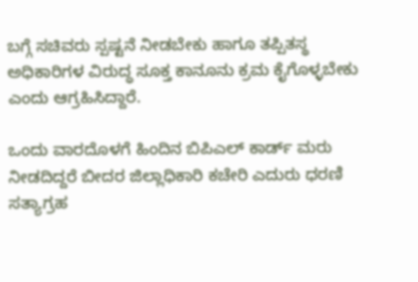ಬಗ್ಗೆ ಸಚಿವರು ಸ್ಪಷ್ಟನೆ ನೀಡಬೇಕು ಹಾಗೂ ತಪ್ಪಿತಸ್ಥ ಅಧಿಕಾರಿಗಳ ವಿರುದ್ಧ ಸೂಕ್ತ ಕಾನೂನು ಕ್ರಮ ಕೈಗೊಳ್ಳಬೇಕು ಎಂದು ಆಗ್ರಹಿಸಿದ್ದಾರೆ.

ಒಂದು ವಾರದೊಳಗೆ ಹಿಂದಿನ ಬಿಪಿಎಲ್ ಕಾರ್ಡ್ ಮರು ನೀಡದಿದ್ದರೆ ಬೀದರ ಜಿಲ್ಲಾಧಿಕಾರಿ ಕಚೇರಿ ಎದುರು ಧರಣಿ ಸತ್ಯಾಗ್ರಹ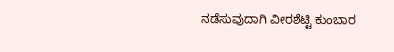ನಡೆಸುವುದಾಗಿ ವೀರಶೆಟ್ಟಿ ಕುಂಬಾರ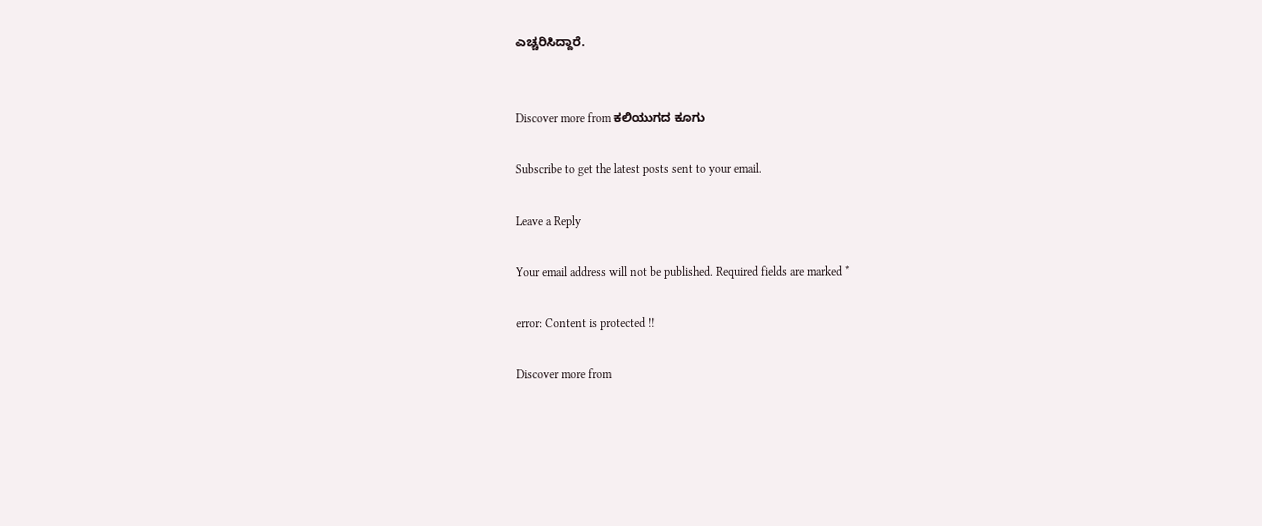ಎಚ್ಚರಿಸಿದ್ದಾರೆ.


Discover more from ಕಲಿಯುಗದ ಕೂಗು

Subscribe to get the latest posts sent to your email.

Leave a Reply

Your email address will not be published. Required fields are marked *

error: Content is protected !!

Discover more from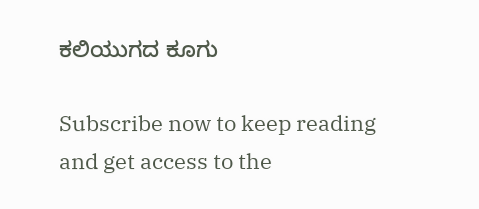ಕಲಿಯುಗದ ಕೂಗು

Subscribe now to keep reading and get access to the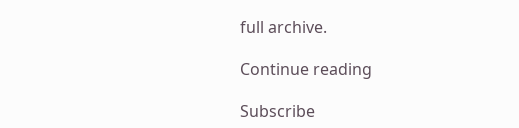full archive.

Continue reading

Subscribe